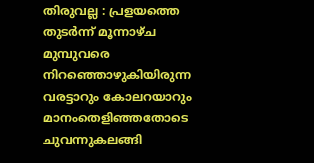തിരുവല്ല : പ്രളയത്തെ തുടർന്ന് മൂന്നാഴ്ച മുമ്പുവരെ നിറഞ്ഞൊഴുകിയിരുന്ന വരട്ടാറും കോലറയാറും മാനംതെളിഞ്ഞതോടെ ചുവന്നുകലങ്ങി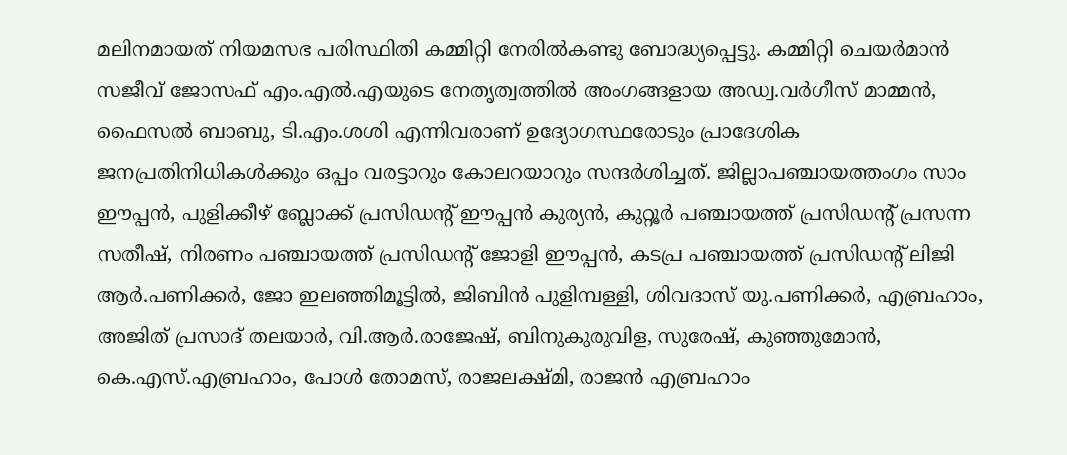മലിനമായത് നിയമസഭ പരിസ്ഥിതി കമ്മിറ്റി നേരിൽകണ്ടു ബോദ്ധ്യപ്പെട്ടു. കമ്മിറ്റി ചെയർമാൻ സജീവ് ജോസഫ് എം.എൽ.എയുടെ നേതൃത്വത്തിൽ അംഗങ്ങളായ അഡ്വ.വർഗീസ് മാമ്മൻ, ഫൈസൽ ബാബു, ടി.എം.ശശി എന്നിവരാണ് ഉദ്യോഗസ്ഥരോടും പ്രാദേശിക ജനപ്രതിനിധികൾക്കും ഒപ്പം വരട്ടാറും കോലറയാറും സന്ദർശിച്ചത്. ജില്ലാപഞ്ചായത്തംഗം സാം ഈപ്പൻ, പുളിക്കീഴ് ബ്ലോക്ക് പ്രസിഡന്റ് ഈപ്പൻ കുര്യൻ, കുറ്റൂർ പഞ്ചായത്ത് പ്രസിഡന്റ് പ്രസന്ന സതീഷ്, നിരണം പഞ്ചായത്ത് പ്രസിഡന്റ് ജോളി ഈപ്പൻ, കടപ്ര പഞ്ചായത്ത് പ്രസിഡന്റ് ലിജി ആർ.പണിക്കർ, ജോ ഇലഞ്ഞിമൂട്ടിൽ, ജിബിൻ പുളിമ്പള്ളി, ശിവദാസ് യു.പണിക്കർ, എബ്രഹാം, അജിത് പ്രസാദ് തലയാർ, വി.ആർ.രാജേഷ്, ബിനുകുരുവിള, സുരേഷ്, കുഞ്ഞുമോൻ, കെ.എസ്.എബ്രഹാം, പോൾ തോമസ്, രാജലക്ഷ്മി, രാജൻ എബ്രഹാം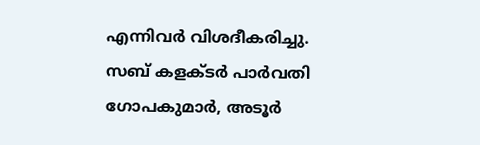എന്നിവർ വിശദീകരിച്ചു. സബ് കളക്ടർ പാർവതി ഗോപകുമാർ, അടൂർ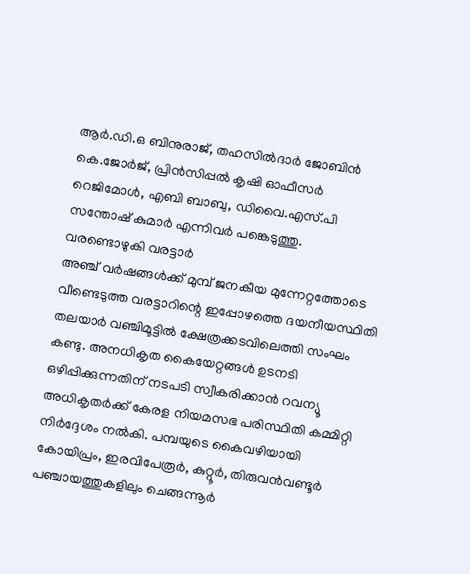ആർ.ഡി.ഒ ബിനുരാജ്, തഹസിൽദാർ ജോബിൻ കെ.ജോർജ്, പ്രിൻസിപ്പൽ കൃഷി ഓഫീസർ റെജിമോൾ, എബി ബാബു, ഡിവൈ.എസ്.പി സന്തോഷ് കുമാർ എന്നിവർ പങ്കെടുത്തു.
വരണ്ടൊഴുകി വരട്ടാർ
അഞ്ച് വർഷങ്ങൾക്ക് മുമ്പ് ജനകീയ മുന്നേറ്റത്തോടെ വീണ്ടെടുത്ത വരട്ടാറിന്റെ ഇപ്പോഴത്തെ ദയനീയസ്ഥിതി തലയാർ വഞ്ചിമൂട്ടിൽ ക്ഷേത്രക്കടവിലെത്തി സംഘം കണ്ടു. അനധികൃത കൈയേറ്റങ്ങൾ ഉടനടി ഒഴിപ്പിക്കുന്നതിന് നടപടി സ്വീകരിക്കാൻ റവന്യൂ അധികൃതർക്ക് കേരള നിയമസഭ പരിസ്ഥിതി കമ്മിറ്റി നിർദ്ദേശം നൽകി. പമ്പയുടെ കൈവഴിയായി കോയിപ്രം, ഇരവിപേരൂർ, കുറ്റൂർ, തിരുവൻവണ്ടൂർ പഞ്ചായത്തുകളിലും ചെങ്ങന്നൂർ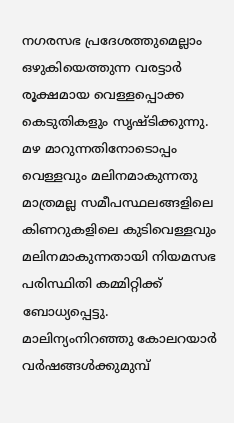നഗരസഭ പ്രദേശത്തുമെല്ലാം ഒഴുകിയെത്തുന്ന വരട്ടാർ രൂക്ഷമായ വെള്ളപ്പൊക്ക കെടുതികളും സൃഷ്ടിക്കുന്നു. മഴ മാറുന്നതിനോടൊപ്പം വെള്ളവും മലിനമാകുന്നതു മാത്രമല്ല സമീപസ്ഥലങ്ങളിലെ കിണറുകളിലെ കുടിവെള്ളവും മലിനമാകുന്നതായി നിയമസഭ പരിസ്ഥിതി കമ്മിറ്റിക്ക് ബോധ്യപ്പെട്ടു.
മാലിന്യംനിറഞ്ഞു കോലറയാർ
വർഷങ്ങൾക്കുമുമ്പ്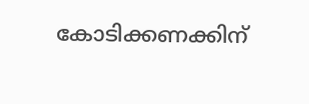കോടിക്കണക്കിന്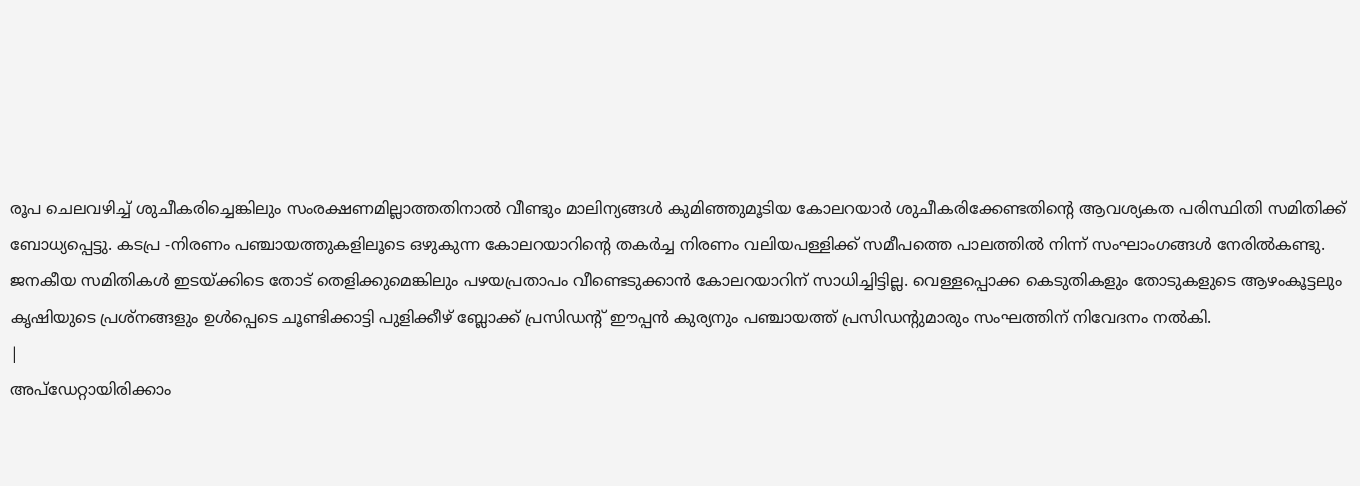രൂപ ചെലവഴിച്ച് ശുചീകരിച്ചെങ്കിലും സംരക്ഷണമില്ലാത്തതിനാൽ വീണ്ടും മാലിന്യങ്ങൾ കുമിഞ്ഞുമൂടിയ കോലറയാർ ശുചീകരിക്കേണ്ടതിന്റെ ആവശ്യകത പരിസ്ഥിതി സമിതിക്ക് ബോധ്യപ്പെട്ടു. കടപ്ര -നിരണം പഞ്ചായത്തുകളിലൂടെ ഒഴുകുന്ന കോലറയാറിന്റെ തകർച്ച നിരണം വലിയപള്ളിക്ക് സമീപത്തെ പാലത്തിൽ നിന്ന് സംഘാംഗങ്ങൾ നേരിൽകണ്ടു. ജനകീയ സമിതികൾ ഇടയ്ക്കിടെ തോട് തെളിക്കുമെങ്കിലും പഴയപ്രതാപം വീണ്ടെടുക്കാൻ കോലറയാറിന് സാധിച്ചിട്ടില്ല. വെള്ളപ്പൊക്ക കെടുതികളും തോടുകളുടെ ആഴംകൂട്ടലും കൃഷിയുടെ പ്രശ്നങ്ങളും ഉൾപ്പെടെ ചൂണ്ടിക്കാട്ടി പുളിക്കീഴ് ബ്ലോക്ക് പ്രസിഡന്റ് ഈപ്പൻ കുര്യനും പഞ്ചായത്ത് പ്രസിഡന്റുമാരും സംഘത്തിന് നിവേദനം നൽകി.
|
അപ്ഡേറ്റായിരിക്കാം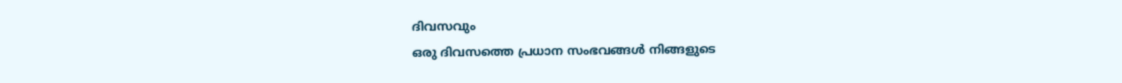ദിവസവും
ഒരു ദിവസത്തെ പ്രധാന സംഭവങ്ങൾ നിങ്ങളുടെ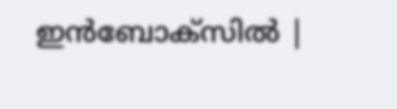ഇൻബോക്സിൽ |